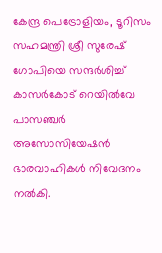കേന്ദ്ര പെട്രോളിയം, ടൂറിസം സഹമന്ത്രി ശ്രീ സുരേഷ് ഗോപിയെ സന്ദര്‍ശിച്ച് കാസര്‍കോട് റെയില്‍വേ പാസഞ്ചര്‍ അസോസിയേഷന്‍ ഭാരവാഹികള്‍ നിവേദനം നല്‍കി.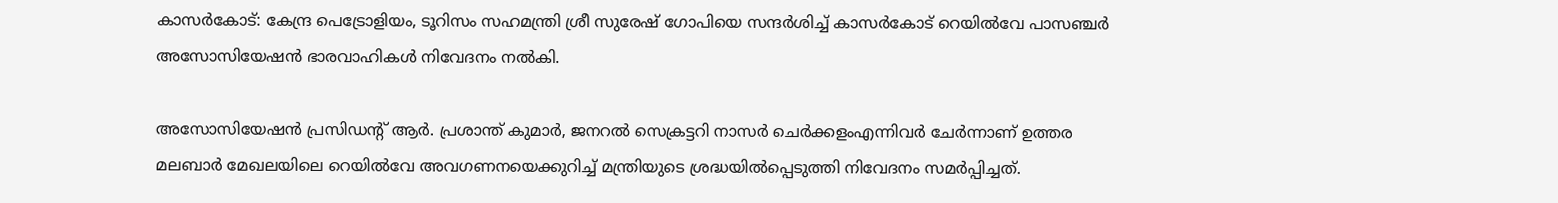കാസര്‍കോട്: കേന്ദ്ര പെട്രോളിയം, ടൂറിസം സഹമന്ത്രി ശ്രീ സുരേഷ് ഗോപിയെ സന്ദര്‍ശിച്ച് കാസര്‍കോട് റെയില്‍വേ പാസഞ്ചര്‍ അസോസിയേഷന്‍ ഭാരവാഹികള്‍ നിവേദനം നല്‍കി.

അസോസിയേഷന്‍ പ്രസിഡന്റ് ആര്‍. പ്രശാന്ത് കുമാര്‍, ജനറല്‍ സെക്രട്ടറി നാസര്‍ ചെര്‍ക്കളംഎന്നിവര്‍ ചേര്‍ന്നാണ് ഉത്തര മലബാര്‍ മേഖലയിലെ റെയില്‍വേ അവഗണനയെക്കുറിച്ച് മന്ത്രിയുടെ ശ്രദ്ധയില്‍പ്പെടുത്തി നിവേദനം സമര്‍പ്പിച്ചത്.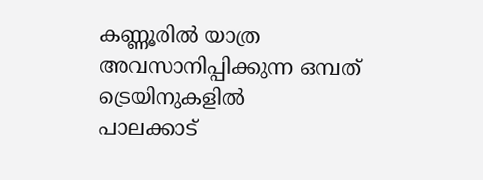കണ്ണൂരില്‍ യാത്ര അവസാനിപ്പിക്കുന്ന ഒമ്പത് ട്രെയിനുകളില്‍
പാലക്കാട്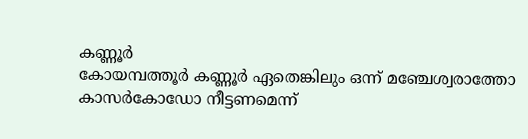കണ്ണൂര്‍
കോയമ്പത്തൂര്‍ കണ്ണൂര്‍ ഏതെങ്കിലും ഒന്ന് മഞ്ചേശ്വരാത്തോ കാസര്‍കോഡോ നീട്ടണമെന്ന്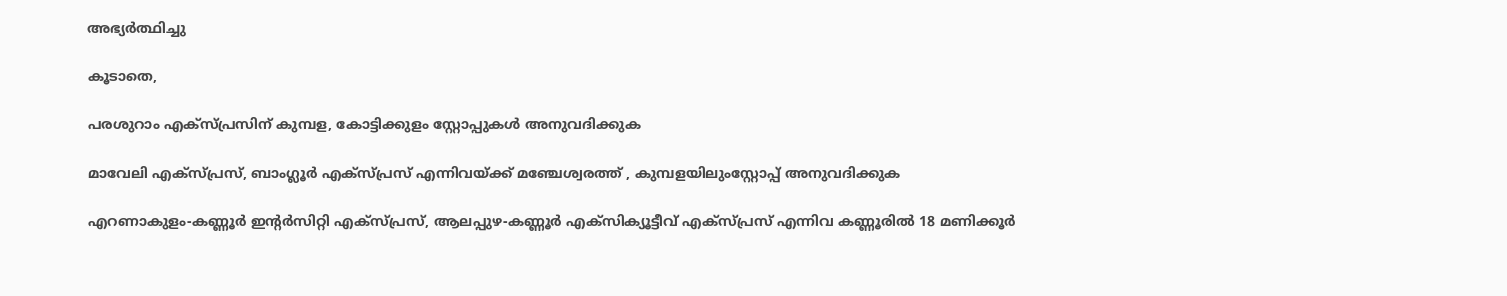അഭ്യര്‍ത്ഥിച്ചു

കൂടാതെ,

പരശുറാം എക്‌സ്പ്രസിന് കുമ്പള, കോട്ടിക്കുളം സ്റ്റോപ്പുകള്‍ അനുവദിക്കുക

മാവേലി എക്‌സ്പ്രസ്, ബാംഗ്ലൂര്‍ എക്‌സ്പ്രസ് എന്നിവയ്ക്ക് മഞ്ചേശ്വരത്ത് , കുമ്പളയിലുംസ്റ്റോപ്പ് അനുവദിക്കുക

എറണാകുളം-കണ്ണൂര്‍ ഇന്റര്‍സിറ്റി എക്‌സ്പ്രസ്, ആലപ്പുഴ-കണ്ണൂര്‍ എക്‌സിക്യൂട്ടീവ് എക്‌സ്പ്രസ് എന്നിവ കണ്ണൂരില്‍ 18 മണിക്കൂര്‍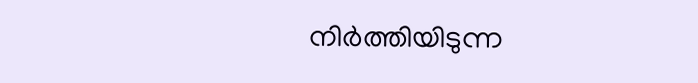നിര്‍ത്തിയിടുന്ന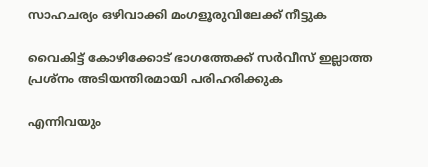സാഹചര്യം ഒഴിവാക്കി മംഗളൂരുവിലേക്ക് നീട്ടുക

വൈകിട്ട് കോഴിക്കോട് ഭാഗത്തേക്ക് സര്‍വീസ് ഇല്ലാത്ത പ്രശ്‌നം അടിയന്തിരമായി പരിഹരിക്കുക

എന്നിവയും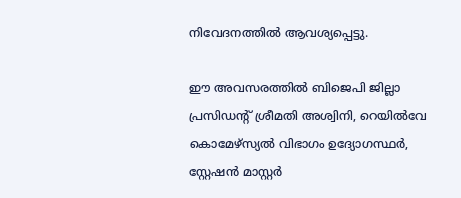നിവേദനത്തില്‍ ആവശ്യപ്പെട്ടു.

ഈ അവസരത്തില്‍ ബിജെപി ജില്ലാ പ്രസിഡന്റ് ശ്രീമതി അശ്വിനി, റെയില്‍വേ കൊമേഴ്‌സ്യല്‍ വിഭാഗം ഉദ്യോഗസ്ഥര്‍, സ്റ്റേഷന്‍ മാസ്റ്റര്‍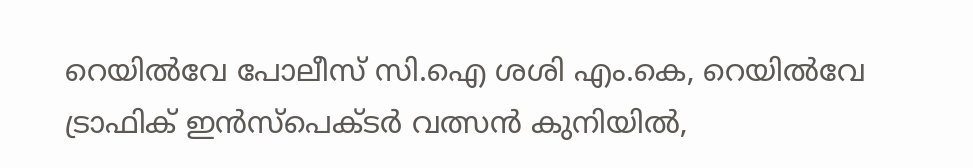റെയില്‍വേ പോലീസ് സി.ഐ ശശി എം.കെ, റെയില്‍വേ ട്രാഫിക് ഇന്‍സ്‌പെക്ടര്‍ വത്സന്‍ കുനിയില്‍,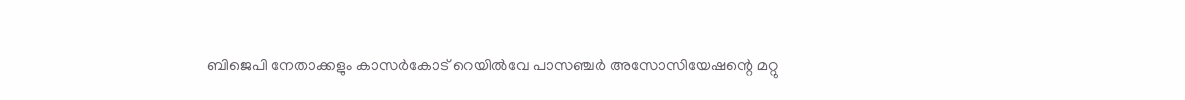ബിജെപി നേതാക്കളും കാസര്‍കോട് റെയില്‍വേ പാസഞ്ചര്‍ അസോസിയേഷന്റെ മറ്റു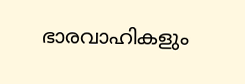ഭാരവാഹികളും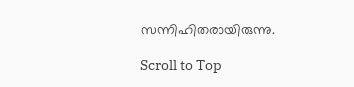സന്നിഹിതരായിരുന്നു.

Scroll to Top